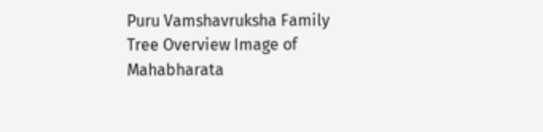Puru Vamshavruksha Family Tree Overview Image of Mahabharata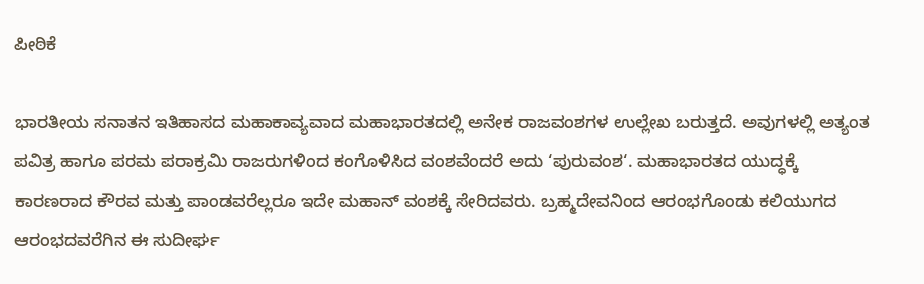ಪೀಠಿಕೆ

ಭಾರತೀಯ ಸನಾತನ ಇತಿಹಾಸದ ಮಹಾಕಾವ್ಯವಾದ ಮಹಾಭಾರತದಲ್ಲಿ ಅನೇಕ ರಾಜವಂಶಗಳ ಉಲ್ಲೇಖ ಬರುತ್ತದೆ. ಅವುಗಳಲ್ಲಿ ಅತ್ಯಂತ ಪವಿತ್ರ ಹಾಗೂ ಪರಮ ಪರಾಕ್ರಮಿ ರಾಜರುಗಳಿಂದ ಕಂಗೊಳಿಸಿದ ವಂಶವೆಂದರೆ ಅದು ‘ಪುರುವಂಶ‘. ಮಹಾಭಾರತದ ಯುದ್ಧಕ್ಕೆ ಕಾರಣರಾದ ಕೌರವ ಮತ್ತು ಪಾಂಡವರೆಲ್ಲರೂ ಇದೇ ಮಹಾನ್ ವಂಶಕ್ಕೆ ಸೇರಿದವರು. ಬ್ರಹ್ಮದೇವನಿಂದ ಆರಂಭಗೊಂಡು ಕಲಿಯುಗದ ಆರಂಭದವರೆಗಿನ ಈ ಸುದೀರ್ಘ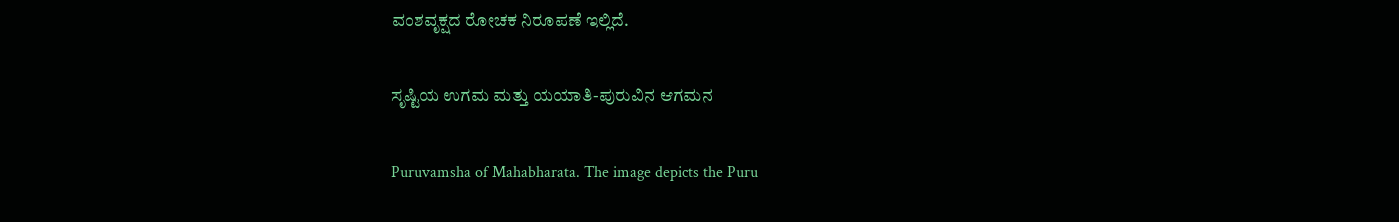ವಂಶವೃಕ್ಷದ ರೋಚಕ ನಿರೂಪಣೆ ಇಲ್ಲಿದೆ.

ಸೃಷ್ಟಿಯ ಉಗಮ ಮತ್ತು ಯಯಾತಿ-ಪುರುವಿನ ಆಗಮನ

Puruvamsha of Mahabharata. The image depicts the Puru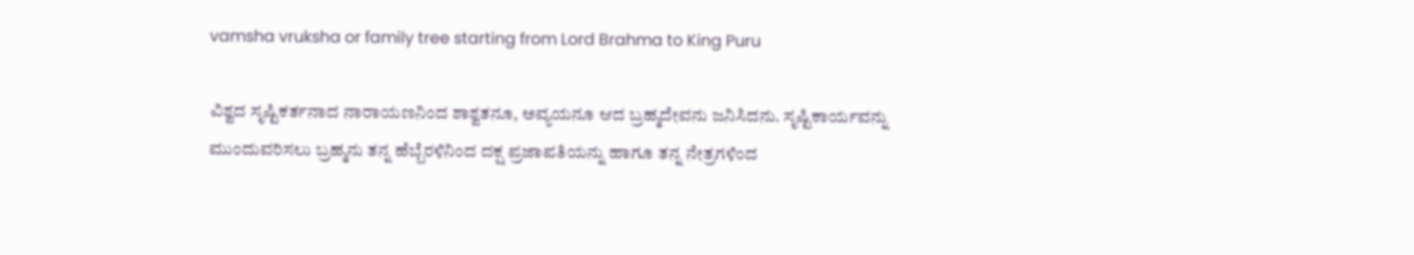vamsha vruksha or family tree starting from Lord Brahma to King Puru

ವಿಶ್ವದ ಸೃಷ್ಟಿಕರ್ತನಾದ ನಾರಾಯಣನಿಂದ ಶಾಶ್ವತನೂ, ಅವ್ಯಯನೂ ಆದ ಬ್ರಹ್ಮದೇವನು ಜನಿಸಿದನು. ಸೃಷ್ಟಿಕಾರ್ಯವನ್ನು ಮುಂದುವರಿಸಲು ಬ್ರಹ್ಮನು ತನ್ನ ಹೆಬ್ಬೆರಳಿನಿಂದ ದಕ್ಷ ಪ್ರಜಾಪತಿಯನ್ನು ಹಾಗೂ ತನ್ನ ನೇತ್ರಗಳಿಂದ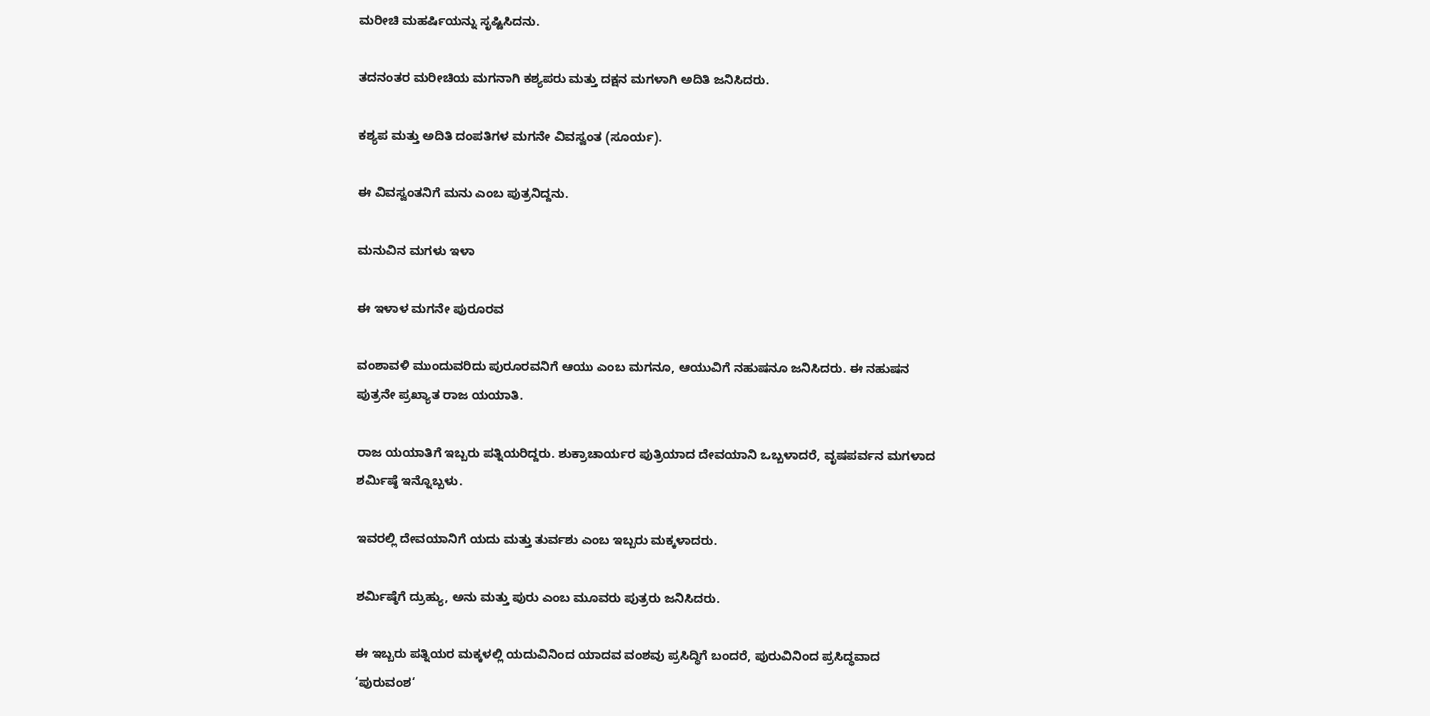ಮರೀಚಿ ಮಹರ್ಷಿಯನ್ನು ಸೃಷ್ಟಿಸಿದನು.

ತದನಂತರ ಮರೀಚಿಯ ಮಗನಾಗಿ ಕಶ್ಯಪರು ಮತ್ತು ದಕ್ಷನ ಮಗಳಾಗಿ ಅದಿತಿ ಜನಿಸಿದರು.

ಕಶ್ಯಪ ಮತ್ತು ಅದಿತಿ ದಂಪತಿಗಳ ಮಗನೇ ವಿವಸ್ವಂತ (ಸೂರ್ಯ).

ಈ ವಿವಸ್ವಂತನಿಗೆ ಮನು ಎಂಬ ಪುತ್ರನಿದ್ದನು.

ಮನುವಿನ ಮಗಳು ಇಳಾ

ಈ ಇಳಾಳ ಮಗನೇ ಪುರೂರವ

ವಂಶಾವಳಿ ಮುಂದುವರಿದು ಪುರೂರವನಿಗೆ ಆಯು ಎಂಬ ಮಗನೂ, ಆಯುವಿಗೆ ನಹುಷನೂ ಜನಿಸಿದರು. ಈ ನಹುಷನ ಪುತ್ರನೇ ಪ್ರಖ್ಯಾತ ರಾಜ ಯಯಾತಿ.

ರಾಜ ಯಯಾತಿಗೆ ಇಬ್ಬರು ಪತ್ನಿಯರಿದ್ದರು. ಶುಕ್ರಾಚಾರ್ಯರ ಪುತ್ರಿಯಾದ ದೇವಯಾನಿ ಒಬ್ಬಳಾದರೆ, ವೃಷಪರ್ವನ ಮಗಳಾದ ಶರ್ಮಿಷ್ಠೆ ಇನ್ನೊಬ್ಬಳು.

ಇವರಲ್ಲಿ ದೇವಯಾನಿಗೆ ಯದು ಮತ್ತು ತುರ್ವಶು ಎಂಬ ಇಬ್ಬರು ಮಕ್ಕಳಾದರು.

ಶರ್ಮಿಷ್ಠೆಗೆ ದ್ರುಹ್ಯು, ಅನು ಮತ್ತು ಪುರು ಎಂಬ ಮೂವರು ಪುತ್ರರು ಜನಿಸಿದರು.

ಈ ಇಬ್ಬರು ಪತ್ನಿಯರ ಮಕ್ಕಳಲ್ಲಿ ಯದುವಿನಿಂದ ಯಾದವ ವಂಶವು ಪ್ರಸಿದ್ಧಿಗೆ ಬಂದರೆ, ಪುರುವಿನಿಂದ ಪ್ರಸಿದ್ಧವಾದ ‘ಪುರುವಂಶ‘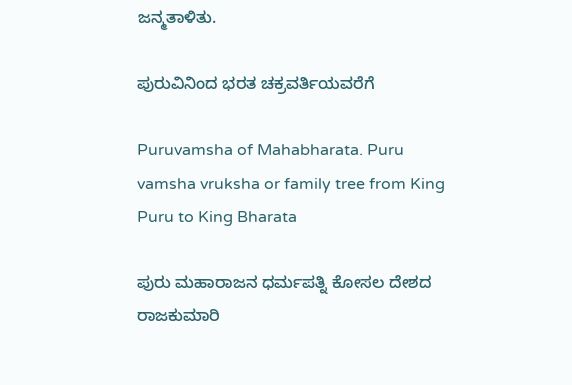ಜನ್ಮತಾಳಿತು.

ಪುರುವಿನಿಂದ ಭರತ ಚಕ್ರವರ್ತಿಯವರೆಗೆ

Puruvamsha of Mahabharata. Puru vamsha vruksha or family tree from King Puru to King Bharata

ಪುರು ಮಹಾರಾಜನ ಧರ್ಮಪತ್ನಿ ಕೋಸಲ ದೇಶದ ರಾಜಕುಮಾರಿ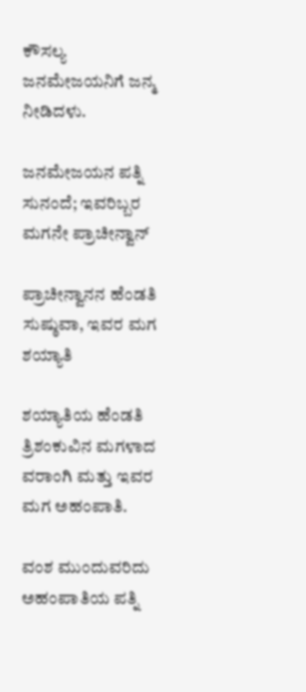ಕೌಸಲ್ಯ ಜನಮೇಜಯನಿಗೆ ಜನ್ಮ ನೀಡಿದಳು.

ಜನಮೇಜಯನ ಪತ್ನಿ ಸುನಂದೆ; ಇವರಿಬ್ಬರ ಮಗನೇ ಪ್ರಾಚೀನ್ವಾನ್

ಪ್ರಾಚೀನ್ವಾನನ ಹೆಂಡತಿ ಸುಷ್ಠುವಾ, ಇವರ ಮಗ ಶಯ್ಯಾತಿ

ಶಯ್ಯಾತಿಯ ಹೆಂಡತಿ ತ್ರಿಶಂಕುವಿನ ಮಗಳಾದ ವರಾಂಗಿ ಮತ್ತು ಇವರ ಮಗ ಅಹಂಪಾತಿ.

ವಂಶ ಮುಂದುವರಿದು ಅಹಂಪಾತಿಯ ಪತ್ನಿ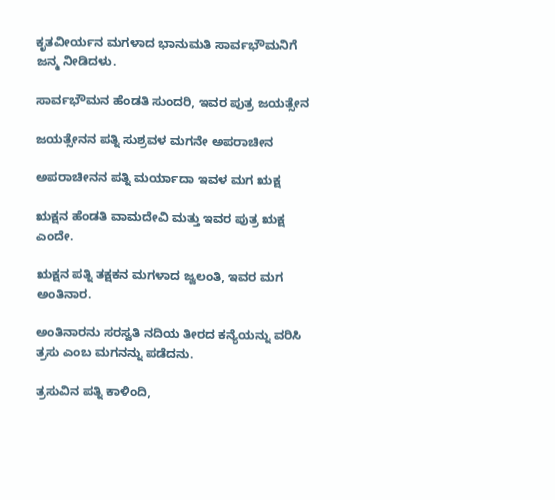ಕೃತವೀರ್ಯನ ಮಗಳಾದ ಭಾನುಮತಿ ಸಾರ್ವಭೌಮನಿಗೆ ಜನ್ಮ ನೀಡಿದಳು.

ಸಾರ್ವಭೌಮನ ಹೆಂಡತಿ ಸುಂದರಿ, ಇವರ ಪುತ್ರ ಜಯತ್ಸೇನ

ಜಯತ್ಸೇನನ ಪತ್ನಿ ಸುಶ್ರವಳ ಮಗನೇ ಅಪರಾಚೀನ

ಅಪರಾಚೀನನ ಪತ್ನಿ ಮರ್ಯಾದಾ ಇವಳ ಮಗ ಋಕ್ಷ

ಋಕ್ಷನ ಹೆಂಡತಿ ವಾಮದೇವಿ ಮತ್ತು ಇವರ ಪುತ್ರ ಋಕ್ಷ ಎಂದೇ.

ಋಕ್ಷನ ಪತ್ನಿ ತಕ್ಷಕನ ಮಗಳಾದ ಜ್ವಲಂತಿ, ಇವರ ಮಗ ಅಂತಿನಾರ.

ಅಂತಿನಾರನು ಸರಸ್ವತಿ ನದಿಯ ತೀರದ ಕನ್ಯೆಯನ್ನು ವರಿಸಿ ತ್ರಸು ಎಂಬ ಮಗನನ್ನು ಪಡೆದನು.

ತ್ರಸುವಿನ ಪತ್ನಿ ಕಾಳಿಂದಿ,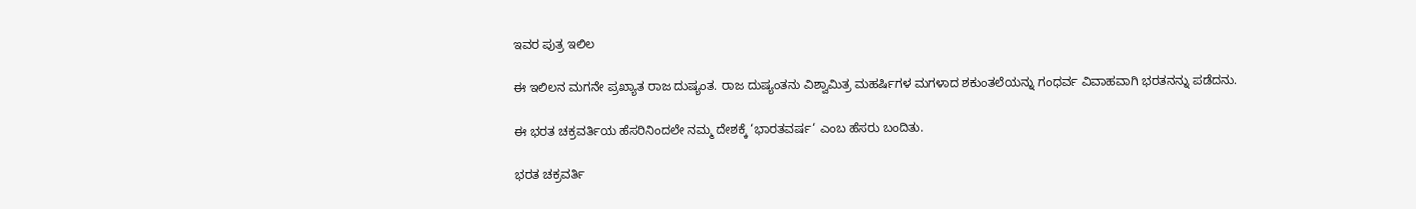ಇವರ ಪುತ್ರ ಇಲಿಲ

ಈ ಇಲಿಲನ ಮಗನೇ ಪ್ರಖ್ಯಾತ ರಾಜ ದುಷ್ಯಂತ. ರಾಜ ದುಷ್ಯಂತನು ವಿಶ್ವಾಮಿತ್ರ ಮಹರ್ಷಿಗಳ ಮಗಳಾದ ಶಕುಂತಲೆಯನ್ನು ಗಂಧರ್ವ ವಿವಾಹವಾಗಿ ಭರತನನ್ನು ಪಡೆದನು.

ಈ ಭರತ ಚಕ್ರವರ್ತಿಯ ಹೆಸರಿನಿಂದಲೇ ನಮ್ಮ ದೇಶಕ್ಕೆ ‘ಭಾರತವರ್ಷ‘ ಎಂಬ ಹೆಸರು ಬಂದಿತು.

ಭರತ ಚಕ್ರವರ್ತಿ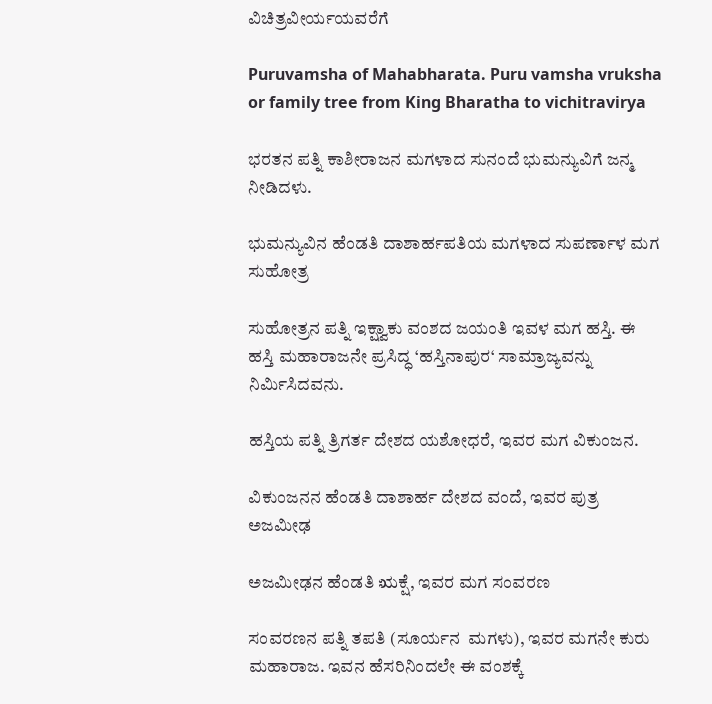ವಿಚಿತ್ರವೀರ್ಯಯವರೆಗೆ

Puruvamsha of Mahabharata. Puru vamsha vruksha or family tree from King Bharatha to vichitravirya

ಭರತನ ಪತ್ನಿ ಕಾಶೀರಾಜನ ಮಗಳಾದ ಸುನಂದೆ ಭುಮನ್ಯುವಿಗೆ ಜನ್ಮ ನೀಡಿದಳು.

ಭುಮನ್ಯುವಿನ ಹೆಂಡತಿ ದಾಶಾರ್ಹಪತಿಯ ಮಗಳಾದ ಸುಪರ್ಣಾಳ ಮಗ ಸುಹೋತ್ರ

ಸುಹೋತ್ರನ ಪತ್ನಿ ಇಕ್ಷ್ವಾಕು ವಂಶದ ಜಯಂತಿ ಇವಳ ಮಗ ಹಸ್ತಿ. ಈ ಹಸ್ತಿ ಮಹಾರಾಜನೇ ಪ್ರಸಿದ್ಧ ‘ಹಸ್ತಿನಾಪುರ‘ ಸಾಮ್ರಾಜ್ಯವನ್ನು ನಿರ್ಮಿಸಿದವನು.

ಹಸ್ತಿಯ ಪತ್ನಿ ತ್ರಿಗರ್ತ ದೇಶದ ಯಶೋಧರೆ, ಇವರ ಮಗ ವಿಕುಂಜನ.

ವಿಕುಂಜನನ ಹೆಂಡತಿ ದಾಶಾರ್ಹ ದೇಶದ ವಂದೆ, ಇವರ ಪುತ್ರ ಅಜಮೀಢ

ಅಜಮೀಢನ ಹೆಂಡತಿ ಋಕ್ಷೆ, ಇವರ ಮಗ ಸಂವರಣ

ಸಂವರಣನ ಪತ್ನಿ ತಪತಿ (ಸೂರ್ಯನ  ಮಗಳು), ಇವರ ಮಗನೇ ಕುರು ಮಹಾರಾಜ. ಇವನ ಹೆಸರಿನಿಂದಲೇ ಈ ವಂಶಕ್ಕೆ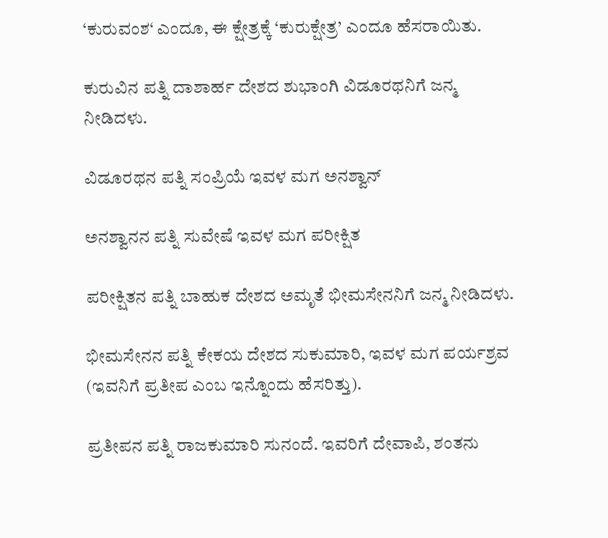‘ಕುರುವಂಶ‘ ಎಂದೂ, ಈ ಕ್ಷೇತ್ರಕ್ಕೆ ‘ಕುರುಕ್ಷೇತ್ರ’ ಎಂದೂ ಹೆಸರಾಯಿತು.

ಕುರುವಿನ ಪತ್ನಿ ದಾಶಾರ್ಹ ದೇಶದ ಶುಭಾಂಗಿ ವಿಡೂರಥನಿಗೆ ಜನ್ಮ ನೀಡಿದಳು.

ವಿಡೂರಥನ ಪತ್ನಿ ಸಂಪ್ರಿಯೆ ಇವಳ ಮಗ ಅನಶ್ವಾನ್

ಅನಶ್ವಾನನ ಪತ್ನಿ ಸುವೇಷೆ ಇವಳ ಮಗ ಪರೀಕ್ಷಿತ

ಪರೀಕ್ಷಿತನ ಪತ್ನಿ ಬಾಹುಕ ದೇಶದ ಅಮೃತೆ ಭೀಮಸೇನನಿಗೆ ಜನ್ಮ ನೀಡಿದಳು.

ಭೀಮಸೇನನ ಪತ್ನಿ ಕೇಕಯ ದೇಶದ ಸುಕುಮಾರಿ, ಇವಳ ಮಗ ಪರ್ಯಶ್ರವ (ಇವನಿಗೆ ಪ್ರತೀಪ ಎಂಬ ಇನ್ನೊಂದು ಹೆಸರಿತ್ತು).

ಪ್ರತೀಪನ ಪತ್ನಿ ರಾಜಕುಮಾರಿ ಸುನಂದೆ. ಇವರಿಗೆ ದೇವಾಪಿ, ಶಂತನು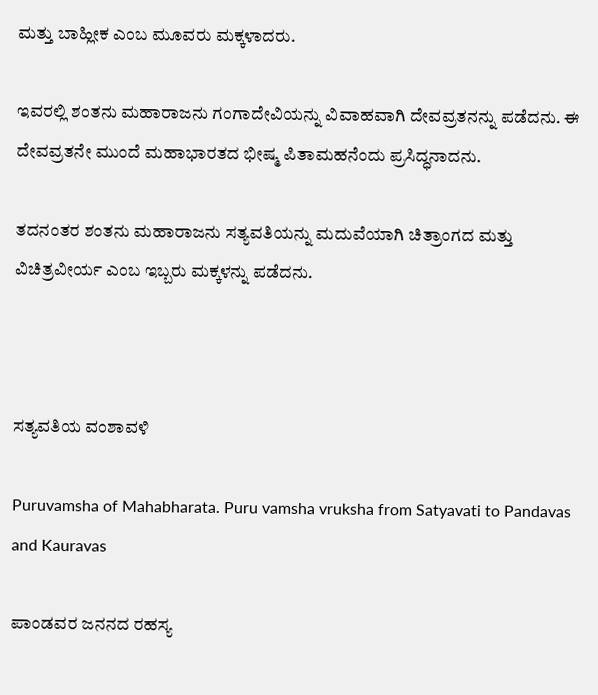ಮತ್ತು ಬಾಹ್ಲೀಕ ಎಂಬ ಮೂವರು ಮಕ್ಕಳಾದರು.

ಇವರಲ್ಲಿ ಶಂತನು ಮಹಾರಾಜನು ಗಂಗಾದೇವಿಯನ್ನು ವಿವಾಹವಾಗಿ ದೇವವ್ರತನನ್ನು ಪಡೆದನು. ಈ ದೇವವ್ರತನೇ ಮುಂದೆ ಮಹಾಭಾರತದ ಭೀಷ್ಮ ಪಿತಾಮಹನೆಂದು ಪ್ರಸಿದ್ಧನಾದನು.

ತದನಂತರ ಶಂತನು ಮಹಾರಾಜನು ಸತ್ಯವತಿಯನ್ನು ಮದುವೆಯಾಗಿ ಚಿತ್ರಾಂಗದ ಮತ್ತು ವಿಚಿತ್ರವೀರ್ಯ ಎಂಬ ಇಬ್ಬರು ಮಕ್ಕಳನ್ನು ಪಡೆದನು.



ಸತ್ಯವತಿಯ ವಂಶಾವಳಿ

Puruvamsha of Mahabharata. Puru vamsha vruksha from Satyavati to Pandavas and Kauravas

ಪಾಂಡವರ ಜನನದ ರಹಸ್ಯ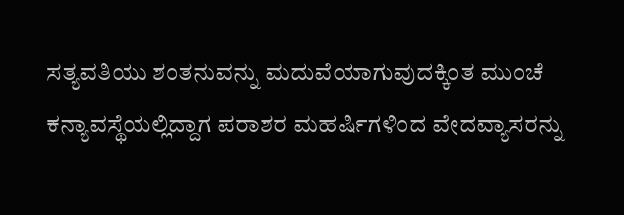ಸತ್ಯವತಿಯು ಶಂತನುವನ್ನು ಮದುವೆಯಾಗುವುದಕ್ಕಿಂತ ಮುಂಚೆ ಕನ್ಯಾವಸ್ಥೆಯಲ್ಲಿದ್ದಾಗ ಪರಾಶರ ಮಹರ್ಷಿಗಳಿಂದ ವೇದವ್ಯಾಸರನ್ನು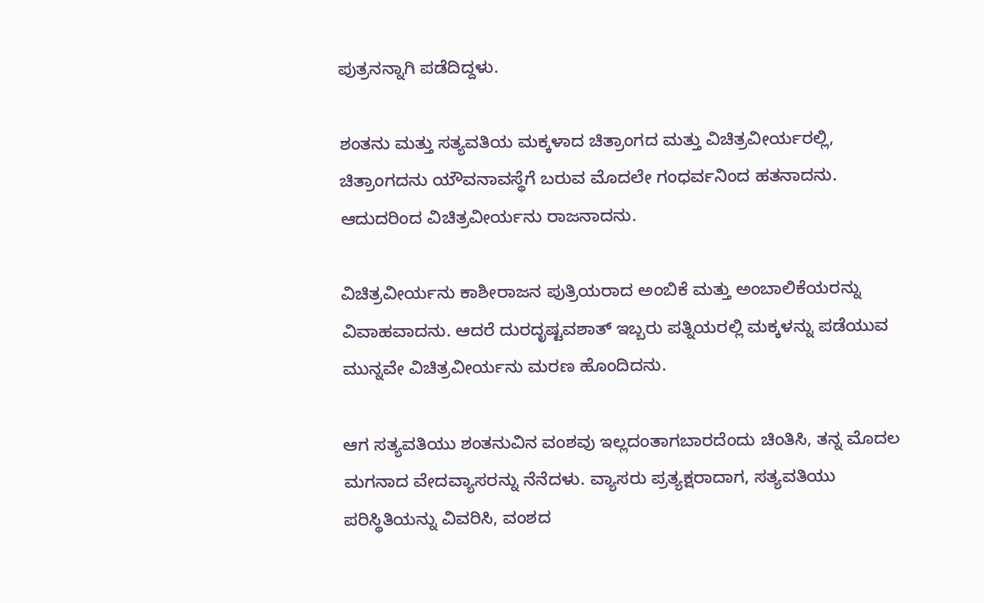ಪುತ್ರನನ್ನಾಗಿ ಪಡೆದಿದ್ದಳು.

ಶಂತನು ಮತ್ತು ಸತ್ಯವತಿಯ ಮಕ್ಕಳಾದ ಚಿತ್ರಾಂಗದ ಮತ್ತು ವಿಚಿತ್ರವೀರ್ಯರಲ್ಲಿ, ಚಿತ್ರಾಂಗದನು ಯೌವನಾವಸ್ಥೆಗೆ ಬರುವ ಮೊದಲೇ ಗಂಧರ್ವನಿಂದ ಹತನಾದನು. ಆದುದರಿಂದ ವಿಚಿತ್ರವೀರ್ಯನು ರಾಜನಾದನು.

ವಿಚಿತ್ರವೀರ್ಯನು ಕಾಶೀರಾಜನ ಪುತ್ರಿಯರಾದ ಅಂಬಿಕೆ ಮತ್ತು ಅಂಬಾಲಿಕೆಯರನ್ನು ವಿವಾಹವಾದನು. ಆದರೆ ದುರದೃಷ್ಟವಶಾತ್ ಇಬ್ಬರು ಪತ್ನಿಯರಲ್ಲಿ ಮಕ್ಕಳನ್ನು ಪಡೆಯುವ ಮುನ್ನವೇ ವಿಚಿತ್ರವೀರ್ಯನು ಮರಣ ಹೊಂದಿದನು.

ಆಗ ಸತ್ಯವತಿಯು ಶಂತನುವಿನ ವಂಶವು ಇಲ್ಲದಂತಾಗಬಾರದೆಂದು ಚಿಂತಿಸಿ, ತನ್ನ ಮೊದಲ ಮಗನಾದ ವೇದವ್ಯಾಸರನ್ನು ನೆನೆದಳು. ವ್ಯಾಸರು ಪ್ರತ್ಯಕ್ಷರಾದಾಗ, ಸತ್ಯವತಿಯು ಪರಿಸ್ಥಿತಿಯನ್ನು ವಿವರಿಸಿ, ವಂಶದ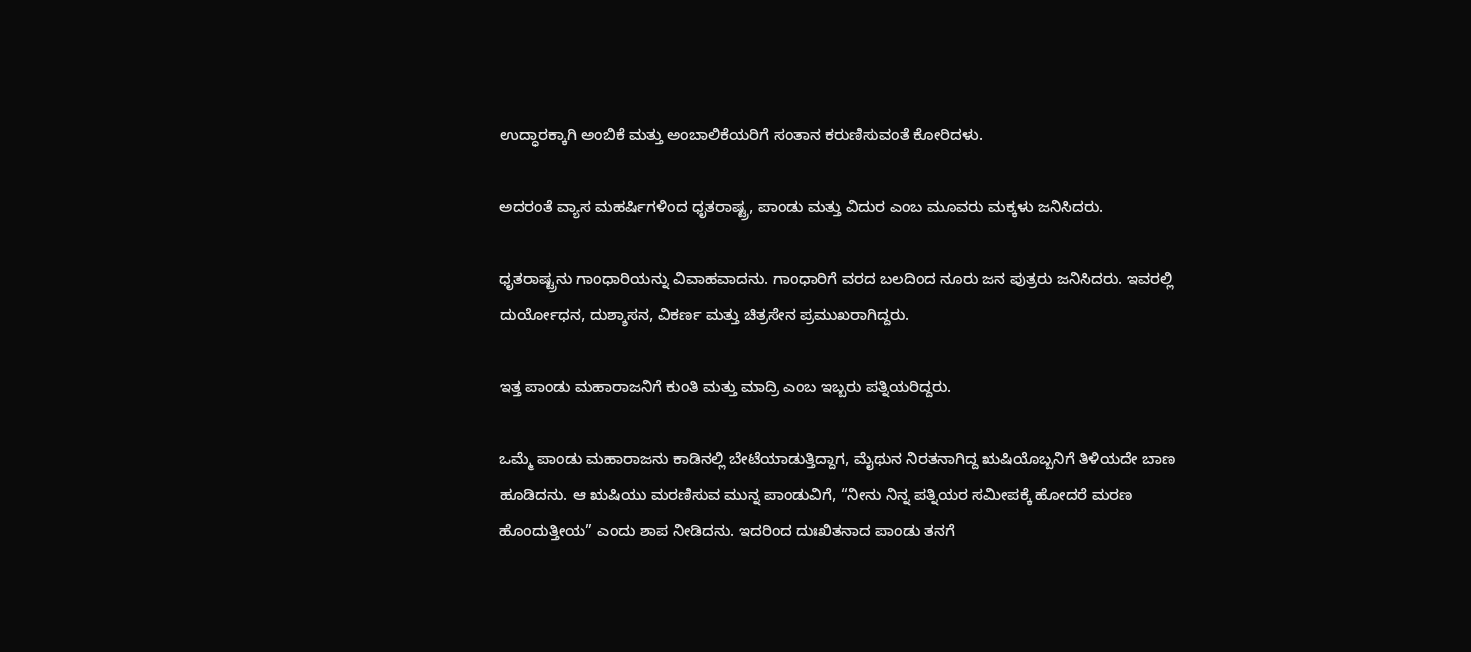ಉದ್ಧಾರಕ್ಕಾಗಿ ಅಂಬಿಕೆ ಮತ್ತು ಅಂಬಾಲಿಕೆಯರಿಗೆ ಸಂತಾನ ಕರುಣಿಸುವಂತೆ ಕೋರಿದಳು.

ಅದರಂತೆ ವ್ಯಾಸ ಮಹರ್ಷಿಗಳಿಂದ ಧೃತರಾಷ್ಟ್ರ, ಪಾಂಡು ಮತ್ತು ವಿದುರ ಎಂಬ ಮೂವರು ಮಕ್ಕಳು ಜನಿಸಿದರು.

ಧೃತರಾಷ್ಟ್ರನು ಗಾಂಧಾರಿಯನ್ನು ವಿವಾಹವಾದನು. ಗಾಂಧಾರಿಗೆ ವರದ ಬಲದಿಂದ ನೂರು ಜನ ಪುತ್ರರು ಜನಿಸಿದರು. ಇವರಲ್ಲಿ ದುರ್ಯೋಧನ, ದುಶ್ಶಾಸನ, ವಿಕರ್ಣ ಮತ್ತು ಚಿತ್ರಸೇನ ಪ್ರಮುಖರಾಗಿದ್ದರು.

ಇತ್ತ ಪಾಂಡು ಮಹಾರಾಜನಿಗೆ ಕುಂತಿ ಮತ್ತು ಮಾದ್ರಿ ಎಂಬ ಇಬ್ಬರು ಪತ್ನಿಯರಿದ್ದರು.

ಒಮ್ಮೆ ಪಾಂಡು ಮಹಾರಾಜನು ಕಾಡಿನಲ್ಲಿ ಬೇಟೆಯಾಡುತ್ತಿದ್ದಾಗ, ಮೈಥುನ ನಿರತನಾಗಿದ್ದ ಋಷಿಯೊಬ್ಬನಿಗೆ ತಿಳಿಯದೇ ಬಾಣ ಹೂಡಿದನು. ಆ ಋಷಿಯು ಮರಣಿಸುವ ಮುನ್ನ ಪಾಂಡುವಿಗೆ, “ನೀನು ನಿನ್ನ ಪತ್ನಿಯರ ಸಮೀಪಕ್ಕೆ ಹೋದರೆ ಮರಣ ಹೊಂದುತ್ತೀಯ” ಎಂದು ಶಾಪ ನೀಡಿದನು. ಇದರಿಂದ ದುಃಖಿತನಾದ ಪಾಂಡು ತನಗೆ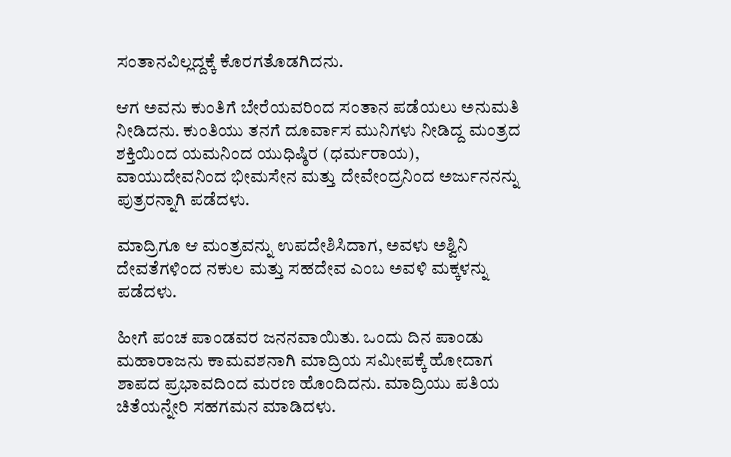ಸಂತಾನವಿಲ್ಲದ್ದಕ್ಕೆ ಕೊರಗತೊಡಗಿದನು.

ಆಗ ಅವನು ಕುಂತಿಗೆ ಬೇರೆಯವರಿಂದ ಸಂತಾನ ಪಡೆಯಲು ಅನುಮತಿ ನೀಡಿದನು. ಕುಂತಿಯು ತನಗೆ ದೂರ್ವಾಸ ಮುನಿಗಳು ನೀಡಿದ್ದ ಮಂತ್ರದ ಶಕ್ತಿಯಿಂದ ಯಮನಿಂದ ಯುಧಿಷ್ಠಿರ (ಧರ್ಮರಾಯ), ವಾಯುದೇವನಿಂದ ಭೀಮಸೇನ ಮತ್ತು ದೇವೇಂದ್ರನಿಂದ ಅರ್ಜುನನನ್ನು ಪುತ್ರರನ್ನಾಗಿ ಪಡೆದಳು.

ಮಾದ್ರಿಗೂ ಆ ಮಂತ್ರವನ್ನು ಉಪದೇಶಿಸಿದಾಗ, ಅವಳು ಅಶ್ವಿನಿ ದೇವತೆಗಳಿಂದ ನಕುಲ ಮತ್ತು ಸಹದೇವ ಎಂಬ ಅವಳಿ ಮಕ್ಕಳನ್ನು ಪಡೆದಳು.

ಹೀಗೆ ಪಂಚ ಪಾಂಡವರ ಜನನವಾಯಿತು. ಒಂದು ದಿನ ಪಾಂಡು ಮಹಾರಾಜನು ಕಾಮವಶನಾಗಿ ಮಾದ್ರಿಯ ಸಮೀಪಕ್ಕೆ ಹೋದಾಗ ಶಾಪದ ಪ್ರಭಾವದಿಂದ ಮರಣ ಹೊಂದಿದನು. ಮಾದ್ರಿಯು ಪತಿಯ ಚಿತೆಯನ್ನೇರಿ ಸಹಗಮನ ಮಾಡಿದಳು.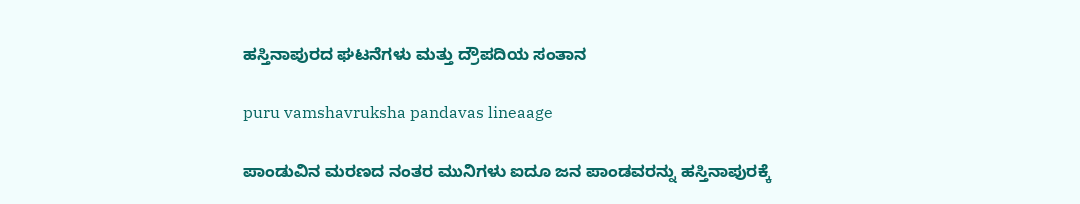ಹಸ್ತಿನಾಪುರದ ಘಟನೆಗಳು ಮತ್ತು ದ್ರೌಪದಿಯ ಸಂತಾನ

puru vamshavruksha pandavas lineaage

ಪಾಂಡುವಿನ ಮರಣದ ನಂತರ ಮುನಿಗಳು ಐದೂ ಜನ ಪಾಂಡವರನ್ನು ಹಸ್ತಿನಾಪುರಕ್ಕೆ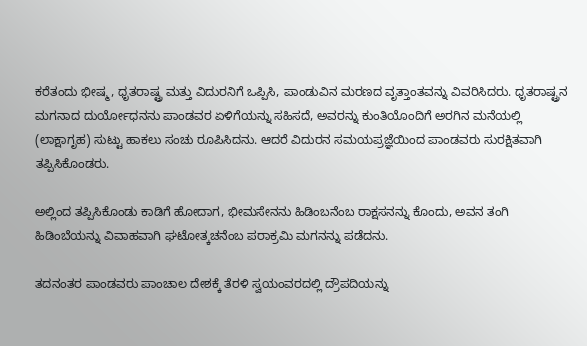ಕರೆತಂದು ಭೀಷ್ಮ, ಧೃತರಾಷ್ಟ್ರ ಮತ್ತು ವಿದುರನಿಗೆ ಒಪ್ಪಿಸಿ, ಪಾಂಡುವಿನ ಮರಣದ ವೃತ್ತಾಂತವನ್ನು ವಿವರಿಸಿದರು. ಧೃತರಾಷ್ಟ್ರನ ಮಗನಾದ ದುರ್ಯೋಧನನು ಪಾಂಡವರ ಏಳಿಗೆಯನ್ನು ಸಹಿಸದೆ, ಅವರನ್ನು ಕುಂತಿಯೊಂದಿಗೆ ಅರಗಿನ ಮನೆಯಲ್ಲಿ (ಲಾಕ್ಷಾಗೃಹ) ಸುಟ್ಟು ಹಾಕಲು ಸಂಚು ರೂಪಿಸಿದನು. ಆದರೆ ವಿದುರನ ಸಮಯಪ್ರಜ್ಞೆಯಿಂದ ಪಾಂಡವರು ಸುರಕ್ಷಿತವಾಗಿ ತಪ್ಪಿಸಿಕೊಂಡರು.

ಅಲ್ಲಿಂದ ತಪ್ಪಿಸಿಕೊಂಡು ಕಾಡಿಗೆ ಹೋದಾಗ, ಭೀಮಸೇನನು ಹಿಡಿಂಬನೆಂಬ ರಾಕ್ಷಸನನ್ನು ಕೊಂದು, ಅವನ ತಂಗಿ ಹಿಡಿಂಬೆಯನ್ನು ವಿವಾಹವಾಗಿ ಘಟೋತ್ಕಚನೆಂಬ ಪರಾಕ್ರಮಿ ಮಗನನ್ನು ಪಡೆದನು.

ತದನಂತರ ಪಾಂಡವರು ಪಾಂಚಾಲ ದೇಶಕ್ಕೆ ತೆರಳಿ ಸ್ವಯಂವರದಲ್ಲಿ ದ್ರೌಪದಿಯನ್ನು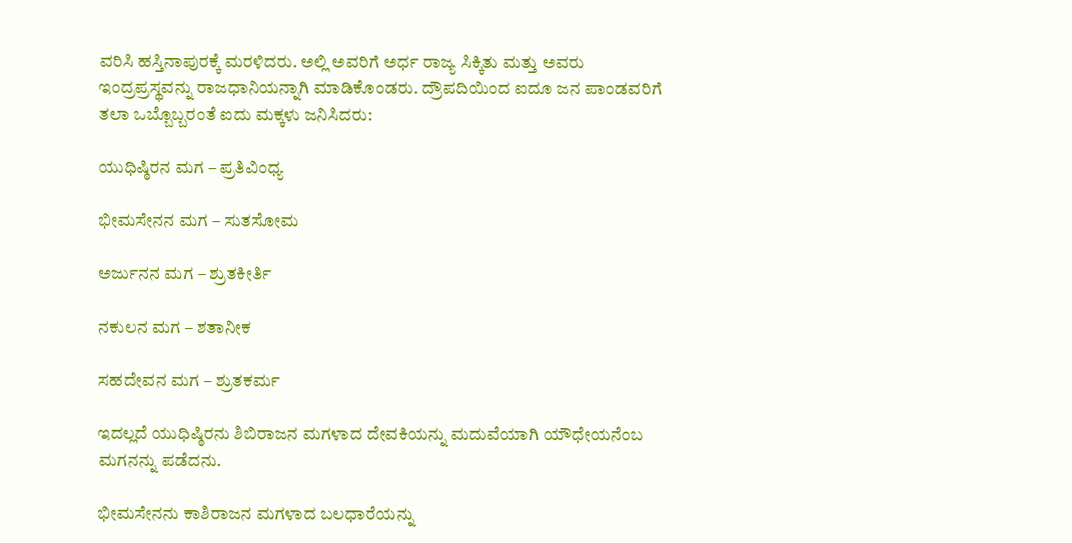ವರಿಸಿ ಹಸ್ತಿನಾಪುರಕ್ಕೆ ಮರಳಿದರು. ಅಲ್ಲಿ ಅವರಿಗೆ ಅರ್ಧ ರಾಜ್ಯ ಸಿಕ್ಕಿತು ಮತ್ತು ಅವರು ಇಂದ್ರಪ್ರಸ್ಥವನ್ನು ರಾಜಧಾನಿಯನ್ನಾಗಿ ಮಾಡಿಕೊಂಡರು. ದ್ರೌಪದಿಯಿಂದ ಐದೂ ಜನ ಪಾಂಡವರಿಗೆ ತಲಾ ಒಬ್ಬೊಬ್ಬರಂತೆ ಐದು ಮಕ್ಕಳು ಜನಿಸಿದರು:

ಯುಧಿಷ್ಠಿರನ ಮಗ – ಪ್ರತಿವಿಂಧ್ಯ

ಭೀಮಸೇನನ ಮಗ – ಸುತಸೋಮ

ಅರ್ಜುನನ ಮಗ – ಶ್ರುತಕೀರ್ತಿ

ನಕುಲನ ಮಗ – ಶತಾನೀಕ

ಸಹದೇವನ ಮಗ – ಶ್ರುತಕರ್ಮ

ಇದಲ್ಲದೆ ಯುಧಿಷ್ಠಿರನು ಶಿಬಿರಾಜನ ಮಗಳಾದ ದೇವಕಿಯನ್ನು ಮದುವೆಯಾಗಿ ಯೌಧೇಯನೆಂಬ ಮಗನನ್ನು ಪಡೆದನು.

ಭೀಮಸೇನನು ಕಾಶಿರಾಜನ ಮಗಳಾದ ಬಲಧಾರೆಯನ್ನು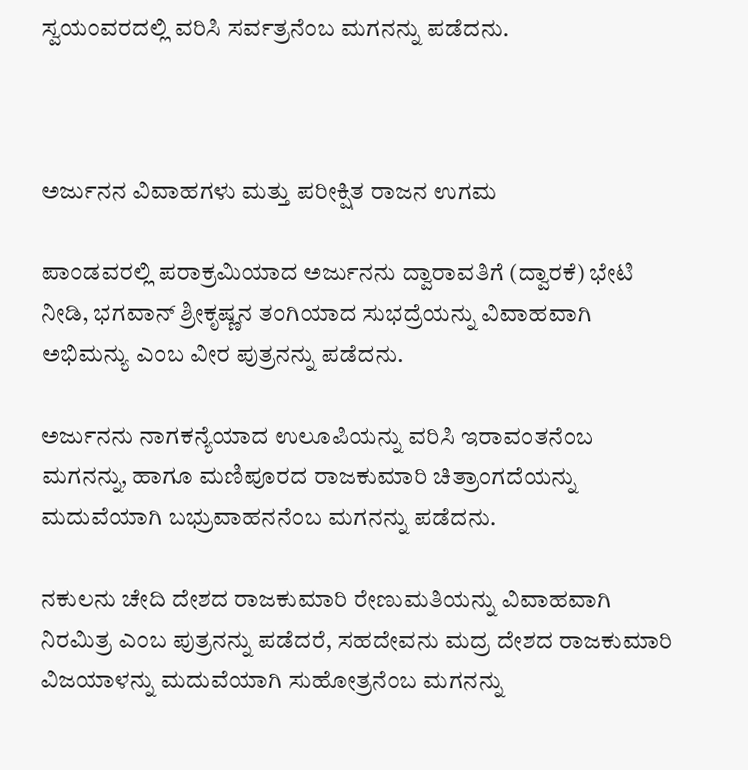ಸ್ವಯಂವರದಲ್ಲಿ ವರಿಸಿ ಸರ್ವತ್ರನೆಂಬ ಮಗನನ್ನು ಪಡೆದನು.



ಅರ್ಜುನನ ವಿವಾಹಗಳು ಮತ್ತು ಪರೀಕ್ಷಿತ ರಾಜನ ಉಗಮ

ಪಾಂಡವರಲ್ಲಿ ಪರಾಕ್ರಮಿಯಾದ ಅರ್ಜುನನು ದ್ವಾರಾವತಿಗೆ (ದ್ವಾರಕೆ) ಭೇಟಿ ನೀಡಿ, ಭಗವಾನ್ ಶ್ರೀಕೃಷ್ಣನ ತಂಗಿಯಾದ ಸುಭದ್ರೆಯನ್ನು ವಿವಾಹವಾಗಿ ಅಭಿಮನ್ಯು ಎಂಬ ವೀರ ಪುತ್ರನನ್ನು ಪಡೆದನು.

ಅರ್ಜುನನು ನಾಗಕನ್ಯೆಯಾದ ಉಲೂಪಿಯನ್ನು ವರಿಸಿ ಇರಾವಂತನೆಂಬ ಮಗನನ್ನು, ಹಾಗೂ ಮಣಿಪೂರದ ರಾಜಕುಮಾರಿ ಚಿತ್ರಾಂಗದೆಯನ್ನು ಮದುವೆಯಾಗಿ ಬಭ್ರುವಾಹನನೆಂಬ ಮಗನನ್ನು ಪಡೆದನು.

ನಕುಲನು ಚೇದಿ ದೇಶದ ರಾಜಕುಮಾರಿ ರೇಣುಮತಿಯನ್ನು ವಿವಾಹವಾಗಿ ನಿರಮಿತ್ರ ಎಂಬ ಪುತ್ರನನ್ನು ಪಡೆದರೆ, ಸಹದೇವನು ಮದ್ರ ದೇಶದ ರಾಜಕುಮಾರಿ ವಿಜಯಾಳನ್ನು ಮದುವೆಯಾಗಿ ಸುಹೋತ್ರನೆಂಬ ಮಗನನ್ನು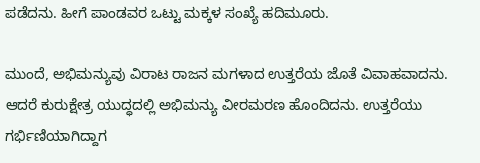ಪಡೆದನು. ಹೀಗೆ ಪಾಂಡವರ ಒಟ್ಟು ಮಕ್ಕಳ ಸಂಖ್ಯೆ ಹದಿಮೂರು.

ಮುಂದೆ, ಅಭಿಮನ್ಯುವು ವಿರಾಟ ರಾಜನ ಮಗಳಾದ ಉತ್ತರೆಯ ಜೊತೆ ವಿವಾಹವಾದನು. ಆದರೆ ಕುರುಕ್ಷೇತ್ರ ಯುದ್ಧದಲ್ಲಿ ಅಭಿಮನ್ಯು ವೀರಮರಣ ಹೊಂದಿದನು. ಉತ್ತರೆಯು ಗರ್ಭಿಣಿಯಾಗಿದ್ದಾಗ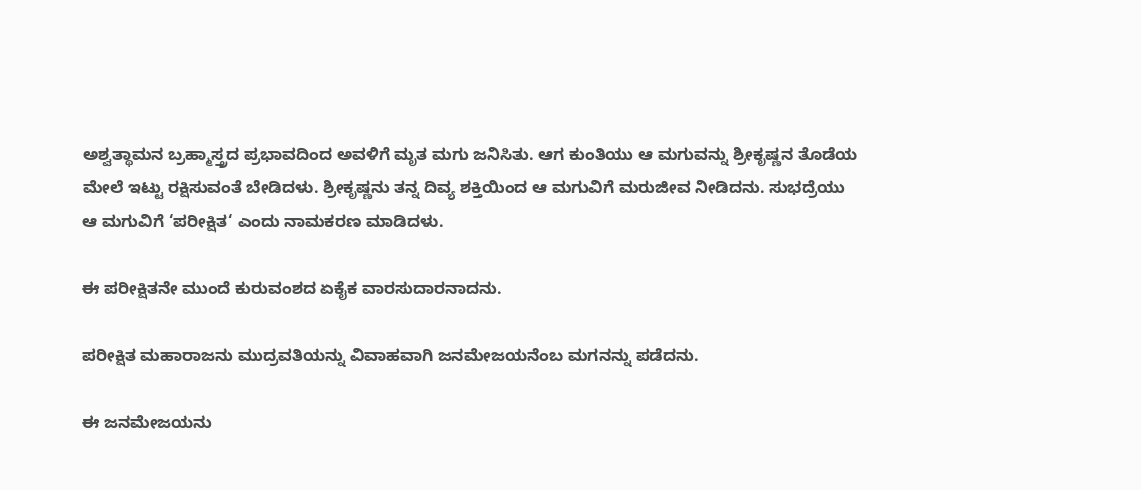ಅಶ್ವತ್ಥಾಮನ ಬ್ರಹ್ಮಾಸ್ತ್ರದ ಪ್ರಭಾವದಿಂದ ಅವಳಿಗೆ ಮೃತ ಮಗು ಜನಿಸಿತು. ಆಗ ಕುಂತಿಯು ಆ ಮಗುವನ್ನು ಶ್ರೀಕೃಷ್ಣನ ತೊಡೆಯ ಮೇಲೆ ಇಟ್ಟು ರಕ್ಷಿಸುವಂತೆ ಬೇಡಿದಳು. ಶ್ರೀಕೃಷ್ಣನು ತನ್ನ ದಿವ್ಯ ಶಕ್ತಿಯಿಂದ ಆ ಮಗುವಿಗೆ ಮರುಜೀವ ನೀಡಿದನು. ಸುಭದ್ರೆಯು ಆ ಮಗುವಿಗೆ ‘ಪರೀಕ್ಷಿತ‘ ಎಂದು ನಾಮಕರಣ ಮಾಡಿದಳು.

ಈ ಪರೀಕ್ಷಿತನೇ ಮುಂದೆ ಕುರುವಂಶದ ಏಕೈಕ ವಾರಸುದಾರನಾದನು.

ಪರೀಕ್ಷಿತ ಮಹಾರಾಜನು ಮುದ್ರವತಿಯನ್ನು ವಿವಾಹವಾಗಿ ಜನಮೇಜಯನೆಂಬ ಮಗನನ್ನು ಪಡೆದನು.

ಈ ಜನಮೇಜಯನು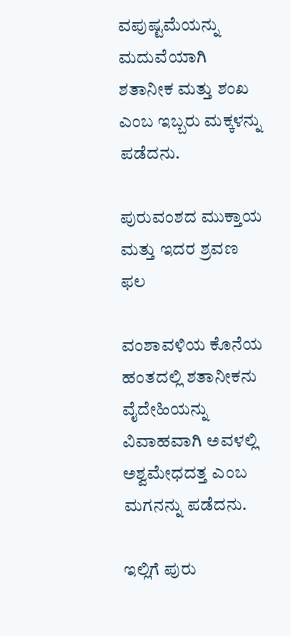ವಪುಷ್ಟಮೆಯನ್ನು ಮದುವೆಯಾಗಿ ಶತಾನೀಕ ಮತ್ತು ಶಂಖ ಎಂಬ ಇಬ್ಬರು ಮಕ್ಕಳನ್ನು ಪಡೆದನು.

ಪುರುವಂಶದ ಮುಕ್ತಾಯ ಮತ್ತು ಇದರ ಶ್ರವಣ ಫಲ

ವಂಶಾವಳಿಯ ಕೊನೆಯ ಹಂತದಲ್ಲಿ ಶತಾನೀಕನು ವೈದೇಹಿಯನ್ನು ವಿವಾಹವಾಗಿ ಅವಳಲ್ಲಿ ಅಶ್ವಮೇಧದತ್ತ ಎಂಬ ಮಗನನ್ನು ಪಡೆದನು.

ಇಲ್ಲಿಗೆ ಪುರು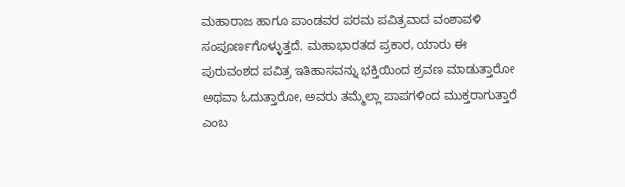ಮಹಾರಾಜ ಹಾಗೂ ಪಾಂಡವರ ಪರಮ ಪವಿತ್ರವಾದ ವಂಶಾವಳಿ ಸಂಪೂರ್ಣಗೊಳ್ಳುತ್ತದೆ. ಮಹಾಭಾರತದ ಪ್ರಕಾರ, ಯಾರು ಈ ಪುರುವಂಶದ ಪವಿತ್ರ ಇತಿಹಾಸವನ್ನು ಭಕ್ತಿಯಿಂದ ಶ್ರವಣ ಮಾಡುತ್ತಾರೋ ಅಥವಾ ಓದುತ್ತಾರೋ, ಅವರು ತಮ್ಮೆಲ್ಲಾ ಪಾಪಗಳಿಂದ ಮುಕ್ತರಾಗುತ್ತಾರೆ ಎಂಬ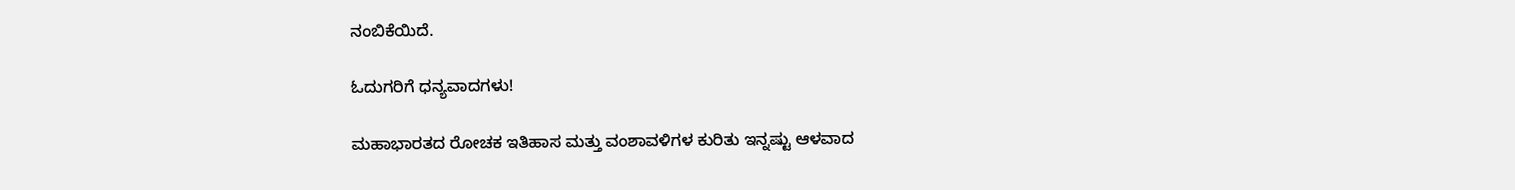ನಂಬಿಕೆಯಿದೆ.

ಓದುಗರಿಗೆ ಧನ್ಯವಾದಗಳು!

ಮಹಾಭಾರತದ ರೋಚಕ ಇತಿಹಾಸ ಮತ್ತು ವಂಶಾವಳಿಗಳ ಕುರಿತು ಇನ್ನಷ್ಟು ಆಳವಾದ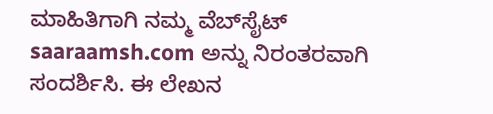ಮಾಹಿತಿಗಾಗಿ ನಮ್ಮ ವೆಬ್‌ಸೈಟ್ saaraamsh.com ಅನ್ನು ನಿರಂತರವಾಗಿ ಸಂದರ್ಶಿಸಿ. ಈ ಲೇಖನ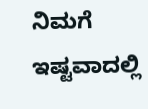ನಿಮಗೆ ಇಷ್ಟವಾದಲ್ಲಿ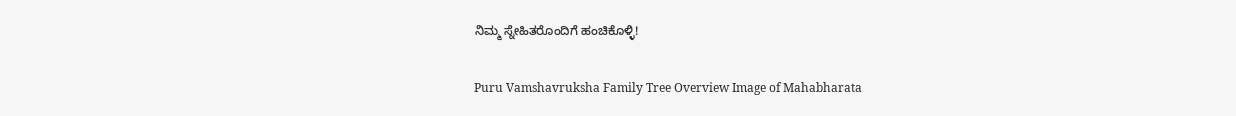ನಿಮ್ಮ ಸ್ನೇಹಿತರೊಂದಿಗೆ ಹಂಚಿಕೊಳ್ಳಿ!

Puru Vamshavruksha Family Tree Overview Image of Mahabharata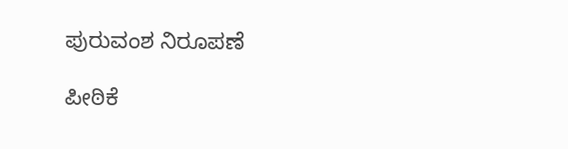ಪುರುವಂಶ ನಿರೂಪಣೆ

ಪೀಠಿಕೆ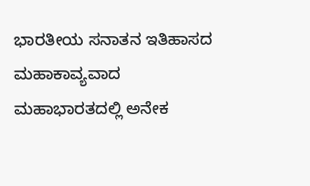ಭಾರತೀಯ ಸನಾತನ ಇತಿಹಾಸದ ಮಹಾಕಾವ್ಯವಾದ ಮಹಾಭಾರತದಲ್ಲಿ ಅನೇಕ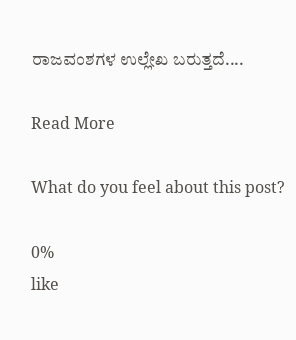ರಾಜವಂಶಗಳ ಉಲ್ಲೇಖ ಬರುತ್ತದೆ....

Read More

What do you feel about this post?

0%
like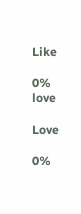Like

0%
love

Love

0%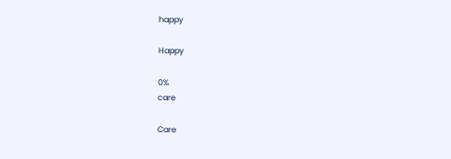happy

Happy

0%
care

Care